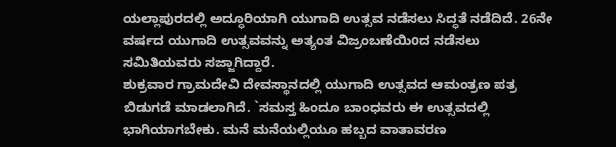ಯಲ್ಲಾಪುರದಲ್ಲಿ ಅದ್ಧೂರಿಯಾಗಿ ಯುಗಾದಿ ಉತ್ಸವ ನಡೆಸಲು ಸಿದ್ಧತೆ ನಡೆದಿದೆ. 26ನೇ ವರ್ಷದ ಯುಗಾದಿ ಉತ್ಸವವನ್ನು ಅತ್ಯಂತ ವಿಜ್ರಂಬಣೆಯಿoದ ನಡೆಸಲು ಸಮಿತಿಯವರು ಸಜ್ಜಾಗಿದ್ದಾರೆ.
ಶುಕ್ರವಾರ ಗ್ರಾಮದೇವಿ ದೇವಸ್ಥಾನದಲ್ಲಿ ಯುಗಾದಿ ಉತ್ಸವದ ಆಮಂತ್ರಣ ಪತ್ರ ಬಿಡುಗಡೆ ಮಾಡಲಾಗಿದೆ. `ಸಮಸ್ತ ಹಿಂದೂ ಬಾಂಧವರು ಈ ಉತ್ಸವದಲ್ಲಿ ಭಾಗಿಯಾಗಬೇಕು. ಮನೆ ಮನೆಯಲ್ಲಿಯೂ ಹಬ್ಬದ ವಾತಾವರಣ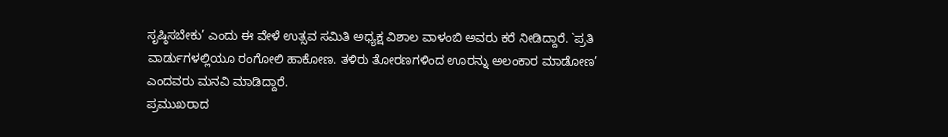ಸೃಷ್ಠಿಸಬೇಕು’ ಎಂದು ಈ ವೇಳೆ ಉತ್ಸವ ಸಮಿತಿ ಅಧ್ಯಕ್ಷ ವಿಶಾಲ ವಾಳಂಬಿ ಅವರು ಕರೆ ನೀಡಿದ್ದಾರೆ. `ಪ್ರತಿ ವಾರ್ಡುಗಳಲ್ಲಿಯೂ ರಂಗೋಲಿ ಹಾಕೋಣ. ತಳಿರು ತೋರಣಗಳಿಂದ ಊರನ್ನು ಅಲಂಕಾರ ಮಾಡೋಣ’ ಎಂದವರು ಮನವಿ ಮಾಡಿದ್ದಾರೆ.
ಪ್ರಮುಖರಾದ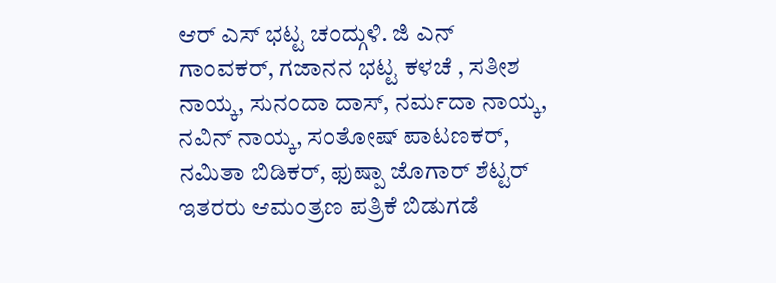ಆರ್ ಎಸ್ ಭಟ್ಟ ಚಂದ್ಗುಳಿ. ಜಿ ಎನ್ ಗಾಂವಕರ್, ಗಜಾನನ ಭಟ್ಟ ಕಳಚೆ , ಸತೀಶ ನಾಯ್ಕ, ಸುನಂದಾ ದಾಸ್, ನರ್ಮದಾ ನಾಯ್ಕ, ನವಿನ್ ನಾಯ್ಕ, ಸಂತೋಷ್ ಪಾಟಣಕರ್, ನಮಿತಾ ಬಿಡಿಕರ್, ಫುಷ್ಪಾ ಜೊಗಾರ್ ಶೆಟ್ಟರ್ ಇತರರು ಆಮಂತ್ರಣ ಪತ್ರಿಕೆ ಬಿಡುಗಡೆ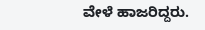ವೇಳೆ ಹಾಜರಿದ್ದರು.